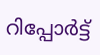റിപ്പോര്‍ട്ട്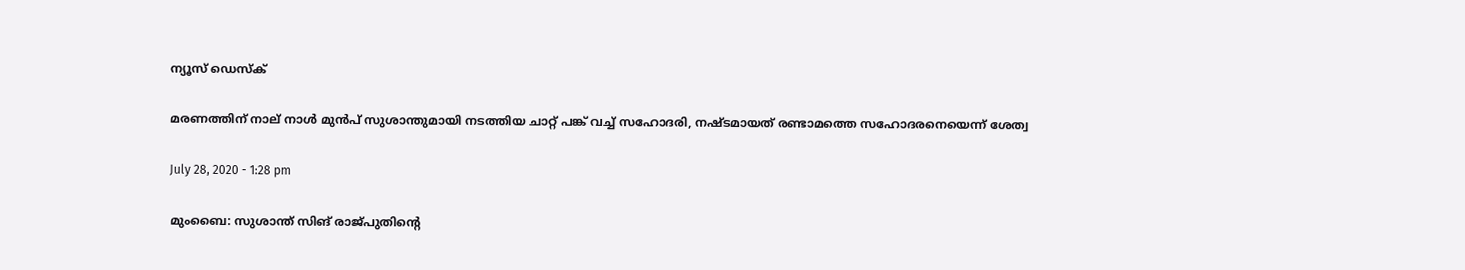ന്യൂസ് ഡെസ്ക്

മരണത്തിന് നാല് നാള്‍ മുന്‍പ് സുശാന്തുമായി നടത്തിയ ചാറ്റ് പങ്ക് വച്ച് സഹോദരി, നഷ്ടമായത് രണ്ടാമത്തെ സഹോദരനെയെന്ന് ശേത്വ

July 28, 2020 - 1:28 pm

മുംബൈ: സുശാന്ത് സിങ് രാജ്പുതിന്റെ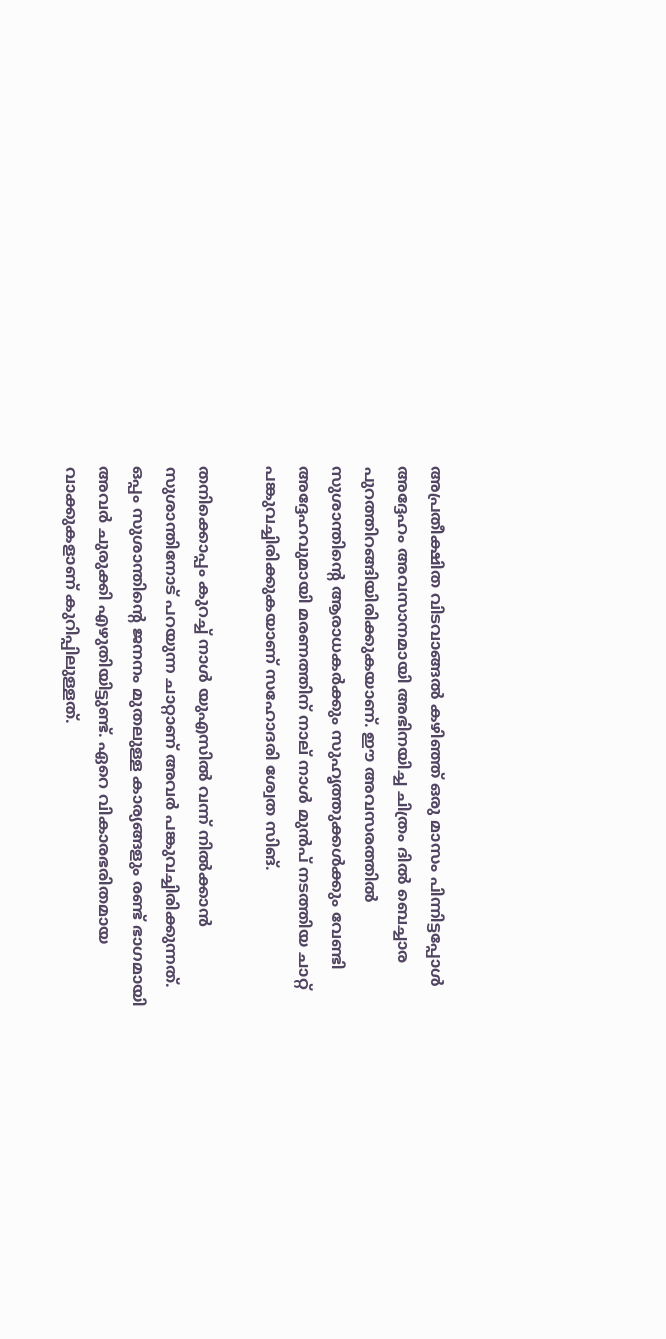അപ്രതീക്ഷിത വിടവാങ്ങല്‍ കഴിഞ്ഞ് ഒരു മാസം പിന്നിട്ടപ്പോള്‍ അദ്ദേഹം അവസാനമായി അഭിനയിച്ച ചിത്രം ദില്‍ ബെച്ചാര പുറത്തിറങ്ങിയിരിക്കുകയാണ്. ഈ അവസരത്തില്‍ സുശാന്തിന്റെ ആരാധകര്‍ക്കും സുഹൃത്തുക്കള്‍ക്കും വേണ്ടി അദ്ദേഹവുമായി മരണത്തിന് നാല് നാള്‍ മുന്‍പ് നടത്തിയ ചാറ്റ് പങ്കുവച്ചിരിക്കുകയാണ് സഹോദരി ശ്വേത സിങ്.

തനിക്കൊപ്പം കുറച്ച് നാള്‍ യുഎസില്‍ വന്ന് നില്‍ക്കാന്‍ സുശാന്തിനോട് പറയുന്ന ചാറ്റാണ് അവര്‍ പങ്കുവച്ചിരിക്കുന്നത്. ഒപ്പം സുശാന്തിന്റെ ജനനം മുതലുള്ള കാര്യങ്ങളും രണ്ട് ഭാഗമായി അവര്‍ ചുരുക്കി എഴുതിയിട്ടുണ്ട്. ഏറെ വികാരഭരിതമായ വാക്കുകളാണ് കുറിപ്പിലുള്ളത്.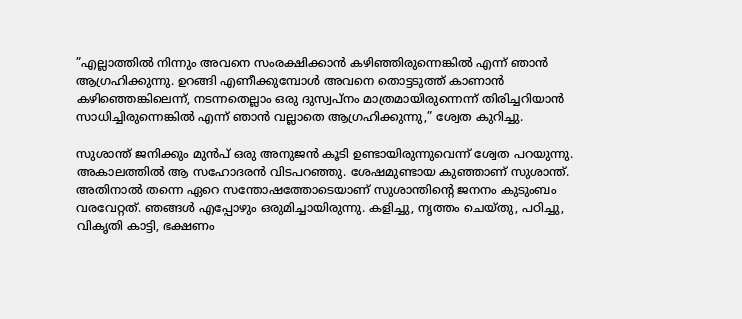”എല്ലാത്തില്‍ നിന്നും അവനെ സംരക്ഷിക്കാന്‍ കഴിഞ്ഞിരുന്നെങ്കില്‍ എന്ന് ഞാന്‍ ആഗ്രഹിക്കുന്നു. ഉറങ്ങി എണീക്കുമ്പോള്‍ അവനെ തൊട്ടടുത്ത് കാണാന്‍ കഴിഞ്ഞെങ്കിലെന്ന്, നടന്നതെല്ലാം ഒരു ദുസ്വപ്നം മാത്രമായിരുന്നെന്ന് തിരിച്ചറിയാന്‍ സാധിച്ചിരുന്നെങ്കില്‍ എന്ന് ഞാന്‍ വല്ലാതെ ആഗ്രഹിക്കുന്നു,” ശ്വേത കുറിച്ചു.

സുശാന്ത് ജനിക്കും മുന്‍പ് ഒരു അനുജന്‍ കൂടി ഉണ്ടായിരുന്നുവെന്ന് ശ്വേത പറയുന്നു. അകാലത്തില്‍ ആ സഹോദരന്‍ വിടപറഞ്ഞു. ശേഷമുണ്ടായ കുഞ്ഞാണ് സുശാന്ത്. അതിനാല്‍ തന്നെ ഏറെ സന്തോഷത്തോടെയാണ് സുശാന്തിന്റെ ജനനം കുടുംബം വരവേറ്റത്. ഞങ്ങള്‍ എപ്പോഴും ഒരുമിച്ചായിരുന്നു. കളിച്ചു, നൃത്തം ചെയ്തു, പഠിച്ചു, വികൃതി കാട്ടി, ഭക്ഷണം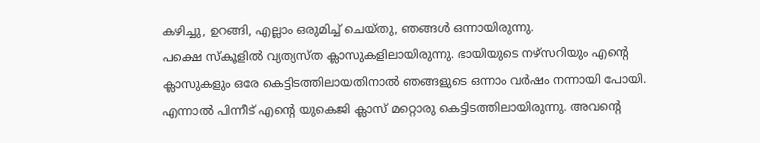കഴിച്ചു, ഉറങ്ങി, എല്ലാം ഒരുമിച്ച് ചെയ്തു, ഞങ്ങള്‍ ഒന്നായിരുന്നു.
പക്ഷെ സ്‌കൂളില്‍ വ്യത്യസ്ത ക്ലാസുകളിലായിരുന്നു. ഭായിയുടെ നഴ്‌സറിയും എന്റെ ക്ലാസുകളും ഒരേ കെട്ടിടത്തിലായതിനാല്‍ ഞങ്ങളുടെ ഒന്നാം വര്‍ഷം നന്നായി പോയി. എന്നാല്‍ പിന്നീട് എന്റെ യുകെജി ക്ലാസ് മറ്റൊരു കെട്ടിടത്തിലായിരുന്നു. അവന്റെ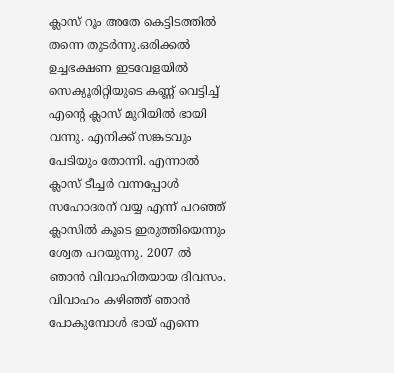ക്ലാസ് റൂം അതേ കെട്ടിടത്തില്‍ തന്നെ തുടര്‍ന്നു.ഒരിക്കല്‍ ഉച്ചഭക്ഷണ ഇടവേളയില്‍ സെക്യൂരിറ്റിയുടെ കണ്ണ് വെട്ടിച്ച് എന്റെ ക്ലാസ് മുറിയില്‍ ഭായി വന്നു. എനിക്ക് സങ്കടവും പേടിയും തോന്നി. എന്നാല്‍ ക്ലാസ് ടീച്ചര്‍ വന്നപ്പോള്‍ സഹോദരന് വയ്യ എന്ന് പറഞ്ഞ് ക്ലാസില്‍ കൂടെ ഇരുത്തിയെന്നും ശ്വേത പറയുന്നു. 2007 ല്‍ ഞാന്‍ വിവാഹിതയായ ദിവസം. വിവാഹം കഴിഞ്ഞ് ഞാന്‍ പോകുമ്പോള്‍ ഭായ് എന്നെ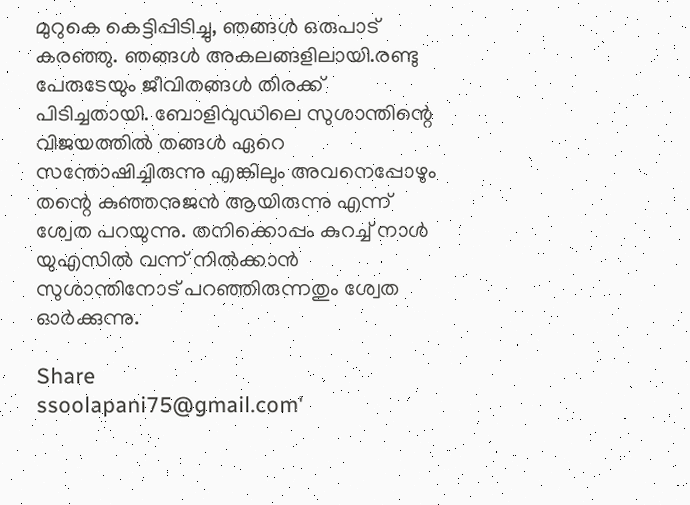മുറുകെ കെട്ടിപ്പിടിച്ചു, ഞങ്ങള്‍ ഒരുപാട് കരഞ്ഞു. ഞങ്ങള്‍ അകലങ്ങളിലായി.രണ്ടു പേരുടേയും ജീവിതങ്ങള്‍ തിരക്ക് പിടിച്ചതായി. ബോളിവുഡിലെ സുശാന്തിന്റെ വിജയത്തില്‍ തങ്ങള്‍ ഏറെ സന്തോഷിച്ചിരുന്നു എങ്കിലും അവനെപ്പോഴും തന്റെ കുഞ്ഞനുജന്‍ ആയിരുന്നു എന്ന് ശ്വേത പറയുന്നു. തനിക്കൊപ്പം കുറച്ച് നാള്‍ യുഎസില്‍ വന്ന് നില്‍ക്കാന്‍ സുശാന്തിനോട് പറഞ്ഞിരുന്നതും ശ്വേത ഓര്‍ക്കുന്നു.

Share
ssoolapani75@gmail.com'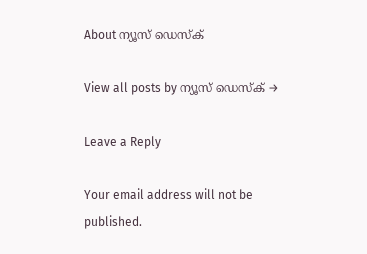About ന്യൂസ് ഡെസ്ക്

View all posts by ന്യൂസ് ഡെസ്ക് →

Leave a Reply

Your email address will not be published.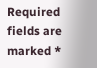Required fields are marked *